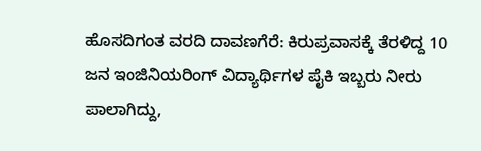ಹೊಸದಿಗಂತ ವರದಿ ದಾವಣಗೆರೆ: ಕಿರುಪ್ರವಾಸಕ್ಕೆ ತೆರಳಿದ್ದ 10 ಜನ ಇಂಜಿನಿಯರಿಂಗ್ ವಿದ್ಯಾರ್ಥಿಗಳ ಪೈಕಿ ಇಬ್ಬರು ನೀರು ಪಾಲಾಗಿದ್ದು,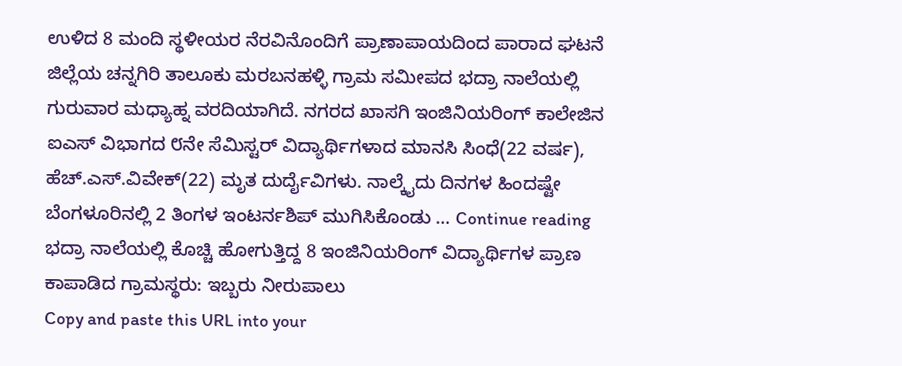ಉಳಿದ 8 ಮಂದಿ ಸ್ಥಳೀಯರ ನೆರವಿನೊಂದಿಗೆ ಪ್ರಾಣಾಪಾಯದಿಂದ ಪಾರಾದ ಘಟನೆ ಜಿಲ್ಲೆಯ ಚನ್ನಗಿರಿ ತಾಲೂಕು ಮರಬನಹಳ್ಳಿ ಗ್ರಾಮ ಸಮೀಪದ ಭದ್ರಾ ನಾಲೆಯಲ್ಲಿ ಗುರುವಾರ ಮಧ್ಯಾಹ್ನ ವರದಿಯಾಗಿದೆ. ನಗರದ ಖಾಸಗಿ ಇಂಜಿನಿಯರಿಂಗ್ ಕಾಲೇಜಿನ ಐಎಸ್ ವಿಭಾಗದ ೮ನೇ ಸೆಮಿಸ್ಟರ್ ವಿದ್ಯಾರ್ಥಿಗಳಾದ ಮಾನಸಿ ಸಿಂಧೆ(22 ವರ್ಷ), ಹೆಚ್.ಎಸ್.ವಿವೇಕ್(22) ಮೃತ ದುರ್ದೈವಿಗಳು. ನಾಲ್ಕೈದು ದಿನಗಳ ಹಿಂದಷ್ಟೇ ಬೆಂಗಳೂರಿನಲ್ಲಿ 2 ತಿಂಗಳ ಇಂಟರ್ನಶಿಪ್ ಮುಗಿಸಿಕೊಂಡು … Continue reading ಭದ್ರಾ ನಾಲೆಯಲ್ಲಿ ಕೊಚ್ಚಿ ಹೋಗುತ್ತಿದ್ದ 8 ಇಂಜಿನಿಯರಿಂಗ್ ವಿದ್ಯಾರ್ಥಿಗಳ ಪ್ರಾಣ ಕಾಪಾಡಿದ ಗ್ರಾಮಸ್ಥರು: ಇಬ್ಬರು ನೀರುಪಾಲು
Copy and paste this URL into your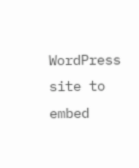WordPress site to embed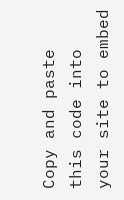Copy and paste this code into your site to embed